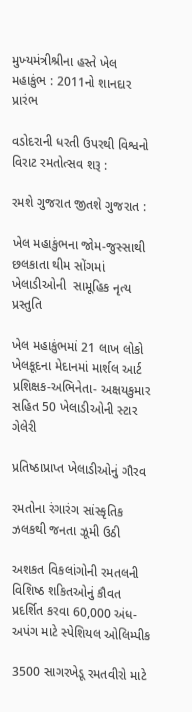મુખ્‍યમંત્રીશ્રીના હસ્‍તે ખેલ મહાકુંભ : 2011નો શાનદાર પ્રારંભ

વડોદરાની ધરતી ઉપરથી વિશ્વનો વિરાટ રમતોત્‍સવ શરૂ :

રમશે ગુજરાત જીતશે ગુજરાત :

ખેલ મહાકુંભના જોમ-જુસ્‍સાથી છલકાતા થીમ સોંગમાં ખેલાડીઓની  સામૂહિક નૃત્‍ય પ્રસ્‍તુતિ

ખેલ મહાકુંભમાં 21 લાખ લોકો ખેલકૂદના મેદાનમાં માર્શલ આર્ટ પ્રશિક્ષક-અભિનેતા- અક્ષયકુમાર સહિત 50 ખેલાડીઓની સ્‍ટાર ગેલેરી

પ્રતિષ્‍ઠાપ્રાપ્‍ત ખેલાડીઓનું ગૌરવ

રમતોના રંગારંગ સાંસ્‍કૃતિક ઝલકથી જનતા ઝૂમી ઉઠી

અશકત વિકલાંગોની રમતલની વિશિષ્‍ઠ શકિતઓનું કૌવત પ્રદર્શિત કરવા 60,000 અંધ-અપંગ માટે સ્‍પેશિયલ ઓલિમ્‍પીક

3500 સાગરખેડૂ રમતવીરો માટે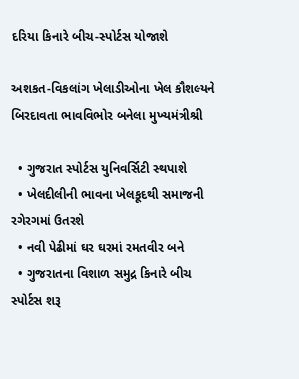દરિયા કિનારે બીચ-સ્‍પોર્ટસ યોજાશે

અશકત-વિકલાંગ ખેલાડીઓના ખેલ કૌશલ્‍યને બિરદાવતા ભાવવિભોર બનેલા મુખ્‍યમંત્રીશ્રી

  • ગુજરાત સ્‍પોર્ટસ યુનિવર્સિટી સ્‍થપાશે
  • ખેલદીલીની ભાવના ખેલકૂદથી સમાજની રગેરગમાં ઉતરશે
  • નવી પેઢીમાં ઘર ઘરમાં રમતવીર બને
  • ગુજરાતના વિશાળ સમુદ્ર કિનારે બીચ સ્‍પોર્ટસ શરૂ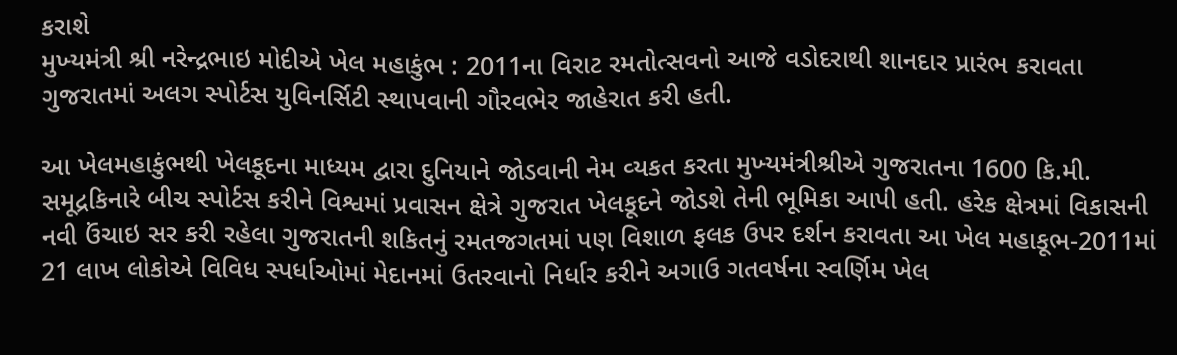કરાશે
મુખ્‍યમંત્રી શ્રી નરેન્‍દ્રભાઇ મોદીએ ખેલ મહાકુંભ : 2011ના વિરાટ રમતોત્‍સવનો આજે વડોદરાથી શાનદાર પ્રારંભ કરાવતા ગુજરાતમાં અલગ સ્‍પોર્ટસ યુવિનર્સિટી સ્‍થાપવાની ગૌરવભેર જાહેરાત કરી હતી.

આ ખેલમહાકુંભથી ખેલકૂદના માધ્‍યમ દ્વારા દુનિયાને જોડવાની નેમ વ્‍યકત કરતા મુખ્‍યમંત્રીશ્રીએ ગુજરાતના 1600 કિ.મી. સમૂદ્રકિનારે બીચ સ્‍પોર્ટસ કરીને વિશ્વમાં પ્રવાસન ક્ષેત્રે ગુજરાત ખેલકૂદને જોડશે તેની ભૂમિકા આપી હતી. હરેક ક્ષેત્રમાં વિકાસની નવી ઉંચાઇ સર કરી રહેલા ગુજરાતની શકિતનું રમતજગતમાં પણ વિશાળ ફલક ઉપર દર્શન કરાવતા આ ખેલ મહાકૂભ-2011માં 21 લાખ લોકોએ વિવિધ સ્‍પર્ધાઓમાં મેદાનમાં ઉતરવાનો નિર્ધાર કરીને અગાઉ ગતવર્ષના સ્‍વર્ણિમ ખેલ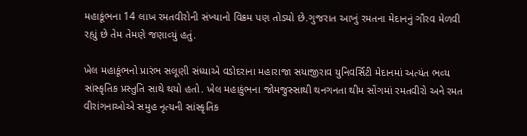મહાકૂંભના 14 લાખ રમતવીરોની સંખ્‍યાનો વિક્રમ પણ તોડયો છે.ગુજરાત આખું રમતના મેદાનનું ગૌરવ મેળવી રહ્યું છે તેમ તેમણે જણાવ્‍યું હતું.

ખેલ મહાકૂંભનો પ્રારંભ સલૂણી સંધ્‍યાએ વડોદરાના મહારાજા સયાજીરાવ યુનિવર્સિટી મેદાનમાં અત્‍યંત ભવ્‍ય સાંસ્‍કૃતિક પ્રસ્‍તુતિ સાથે થયો હતો. ખેલ મહાકુંભના જોમજુસ્‍સાથી થનગનતા થીમ સોંગમાં રમતવીરો અને રમત વીરાંગનાઓએ સમુહ નૃત્‍યની સાંસ્‍કૃતિક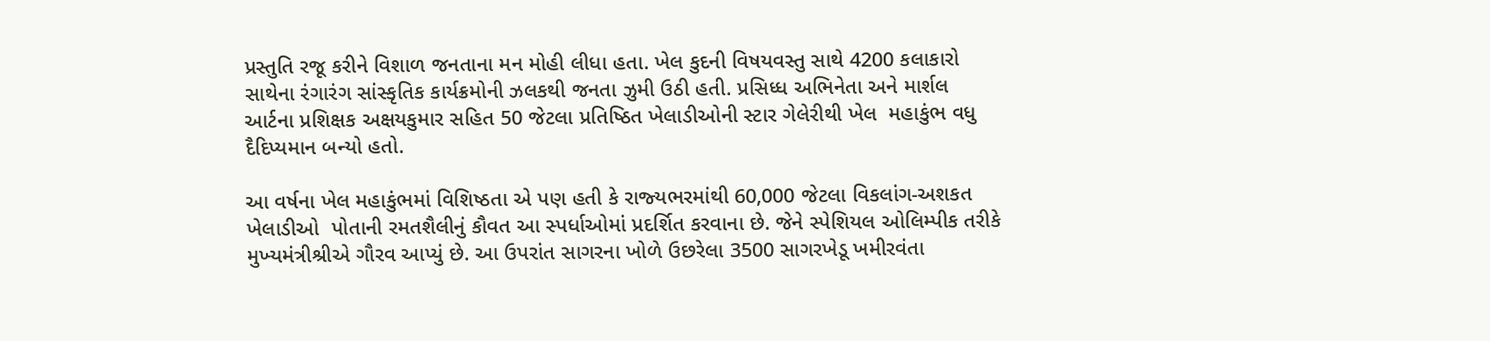પ્રસ્‍તુતિ રજૂ કરીને વિશાળ જનતાના મન મોહી લીધા હતા. ખેલ કુદની વિષયવસ્‍તુ સાથે 4200 કલાકારો સાથેના રંગારંગ સાંસ્‍કૃતિક કાર્યક્રમોની ઝલકથી જનતા ઝુમી ઉઠી હતી. પ્રસિધ્‍ધ અભિનેતા અને માર્શલ આર્ટના પ્રશિક્ષક અક્ષયકુમાર સહિત 50 જેટલા પ્રતિષ્‍ઠિત ખેલાડીઓની સ્‍ટાર ગેલેરીથી ખેલ  મહાકુંભ વધુ દૈદિપ્‍યમાન બન્‍યો હતો.

આ વર્ષના ખેલ મહાકુંભમાં વિશિષ્‍ઠતા એ પણ હતી કે રાજ્‍યભરમાંથી 60,000 જેટલા વિકલાંગ-અશકત ખેલાડીઓ  પોતાની રમતશૈલીનું કૌવત આ સ્‍પર્ધાઓમાં પ્રદર્શિત કરવાના છે. જેને સ્‍પેશિયલ ઓલિમ્‍પીક તરીકે મુખ્‍યમંત્રીશ્રીએ ગૌરવ આપ્‍યું છે. આ ઉપરાંત સાગરના ખોળે ઉછરેલા 3500 સાગરખેડૂ ખમીરવંતા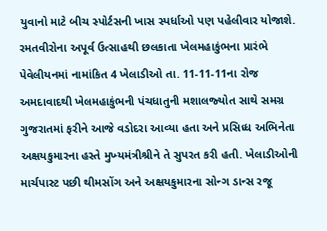યુવાનો માટે બીચ સ્‍પોર્ટસની ખાસ સ્‍પર્ધાઓ પણ પહેલીવાર યોજાશે. રમતવીરોના અપૂર્વ ઉત્‍સાહથી છલકાતા ખેલમહાકુંભના પ્રારંભે પેવેલીયનમાં નામાંકિત 4 ખેલાડીઓ તા. 11-11-11ના રોજ અમદાવાદથી ખેલમહાકુંભની પંચધાતુની મશાલજ્‍યોત સાથે સમગ્ર ગુજરાતમાં ફરીને આજે વડોદરા આવ્‍યા હતા અને પ્રસિધ્‍ધ અભિનેતા અક્ષયકુમારના હસ્‍તે મુખ્‍યમંત્રીશ્રીને તે સુપરત કરી હતી. ખેલાડીઓની માર્ચપાસ્‍ટ પછી થીમસોંગ અને અક્ષયકુમારના સોન્‍ગ ડાન્‍સ રજૂ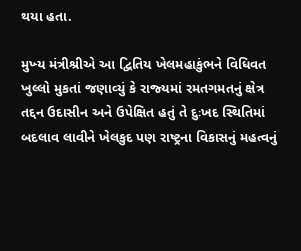થયા હતા.

મુખ્‍ય મંત્રીશ્રીએ આ દ્વિતિય ખેલમહાકુંભને વિધિવત ખુલ્લો મુકતાં જણાવ્‍યું કે રાજ્‍યમાં રમતગમતનું ક્ષેત્ર તદ્દન ઉદાસીન અને ઉપેક્ષિત હતું તે દુઃખદ સ્‍થિતિમાં બદલાવ લાવીને ખેલકુદ પણ રાષ્‍ટ્રના વિકાસનું મહત્‍વનું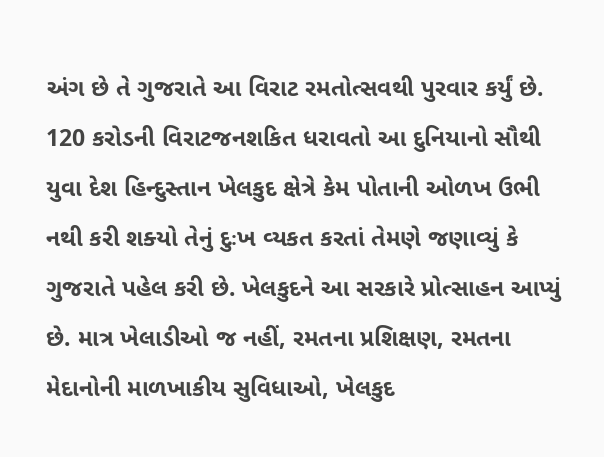અંગ છે તે ગુજરાતે આ વિરાટ રમતોત્‍સવથી પુરવાર કર્યું છે. 120 કરોડની વિરાટજનશકિત ધરાવતો આ દુનિયાનો સૌથી યુવા દેશ હિન્‍દુસ્‍તાન ખેલકુદ ક્ષેત્રે કેમ પોતાની ઓળખ ઉભી નથી કરી શક્‍યો તેનું દુઃખ વ્‍યકત કરતાં તેમણે જણાવ્‍યું કે ગુજરાતે પહેલ કરી છે. ખેલકુદને આ સરકારે પ્રોત્‍સાહન આપ્‍યું છે. માત્ર ખેલાડીઓ જ નહીં, રમતના પ્રશિક્ષણ, રમતના મેદાનોની માળખાકીય સુવિધાઓ, ખેલકુદ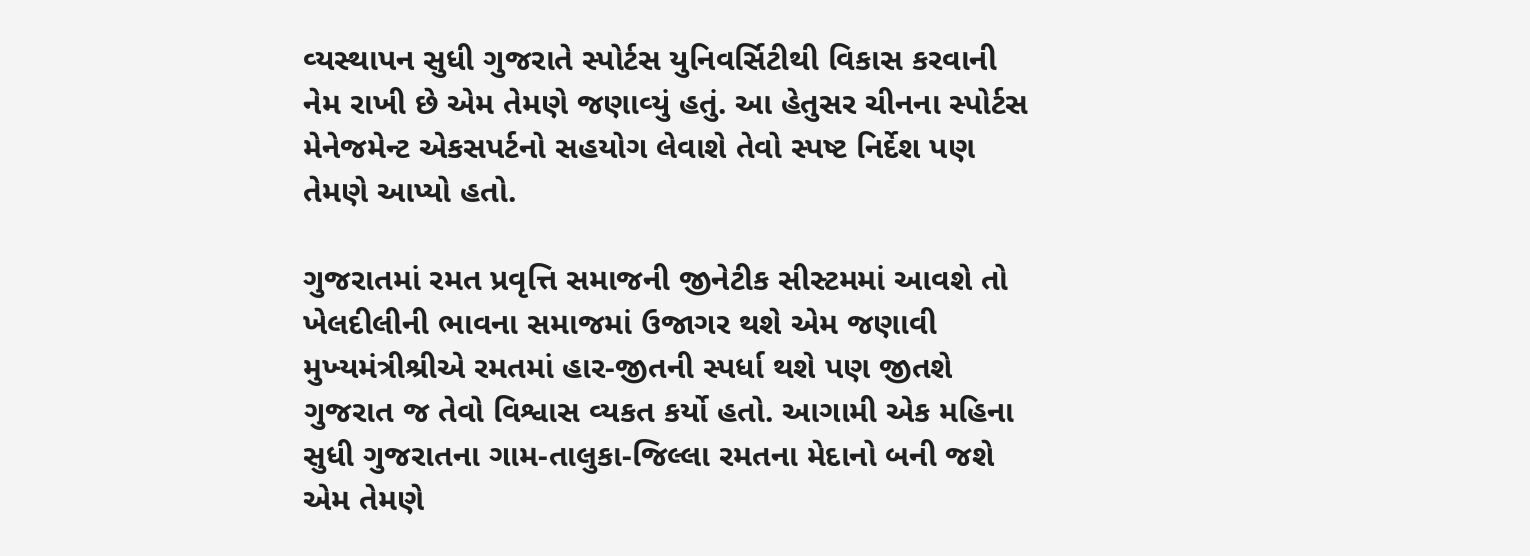વ્‍યસ્‍થાપન સુધી ગુજરાતે સ્‍પોર્ટસ યુનિવર્સિટીથી વિકાસ કરવાની નેમ રાખી છે એમ તેમણે જણાવ્‍યું હતું. આ હેતુસર ચીનના સ્‍પોર્ટસ મેનેજમેન્‍ટ એકસપર્ટનો સહયોગ લેવાશે તેવો સ્‍પષ્‍ટ નિર્દેશ પણ તેમણે આપ્‍યો હતો.

ગુજરાતમાં રમત પ્રવૃત્તિ સમાજની જીનેટીક સીસ્‍ટમમાં આવશે તો ખેલદીલીની ભાવના સમાજમાં ઉજાગર થશે એમ જણાવી મુખ્‍યમંત્રીશ્રીએ રમતમાં હાર-જીતની સ્‍પર્ધા થશે પણ જીતશે ગુજરાત જ તેવો વિશ્વાસ વ્‍યકત કર્યો હતો. આગામી એક મહિના સુધી ગુજરાતના ગામ-તાલુકા-જિલ્લા રમતના મેદાનો બની જશે એમ તેમણે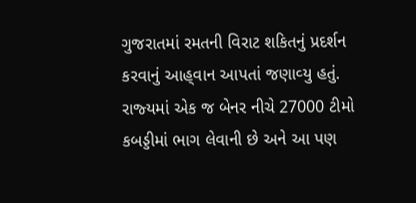ગુજરાતમાં રમતની વિરાટ શકિતનું પ્રદર્શન કરવાનું આહ્‌વાન આપતાં જણાવ્‍યુ હતું. રાજ્‍યમાં એક જ બેનર નીચે 27000 ટીમો કબડ્ડીમાં ભાગ લેવાની છે અને આ પણ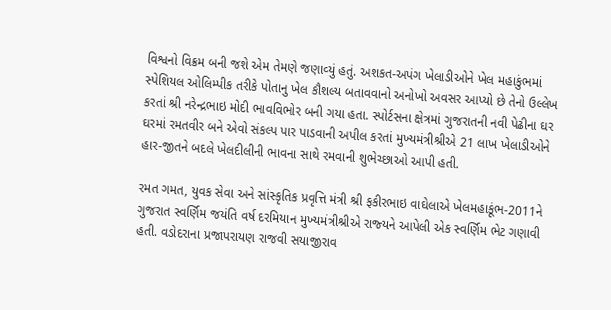વિશ્વનો વિક્રમ બની જશે એમ તેમણે જણાવ્‍યું હતું. અશકત-અપંગ ખેલાડીઓને ખેલ મહાકુંભમાં સ્‍પેશિયલ ઓલિમ્‍પીક તરીકે પોતાનુ ખેલ કૌશલ્‍ય બતાવવાનો અનોખો અવસર આપ્‍યો છે તેનો ઉલ્લેખ કરતાં શ્રી નરેન્‍દ્રભાઇ મોદી ભાવવિભોર બની ગયા હતા. સ્‍પોર્ટસના ક્ષેત્રમાં ગુજરાતની નવી પેઢીના ઘર ઘરમાં રમતવીર બને એવો સંકલ્‍પ પાર પાડવાની અપીલ કરતાં મુખ્‍યમંત્રીશ્રીએ 21 લાખ ખેલાડીઓને હાર-જીતને બદલે ખેલદીલીની ભાવના સાથે રમવાની શુભેચ્‍છાઓ આપી હતી.

રમત ગમત, યુવક સેવા અને સાંસ્‍કૃતિક પ્રવૃત્તિ મંત્રી શ્રી ફકીરભાઇ વાઘેલાએ ખેલમહાકૂંભ-2011ને ગુજરાત સ્‍વર્ણિમ જયંતિ વર્ષ દરમિયાન મુખ્‍યમંત્રીશ્રીએ રાજ્‍યને આપેલી એક સ્‍વર્ણિમ ભેટ ગણાવી હતી. વડોદરાના પ્રજાપરાયણ રાજવી સયાજીરાવ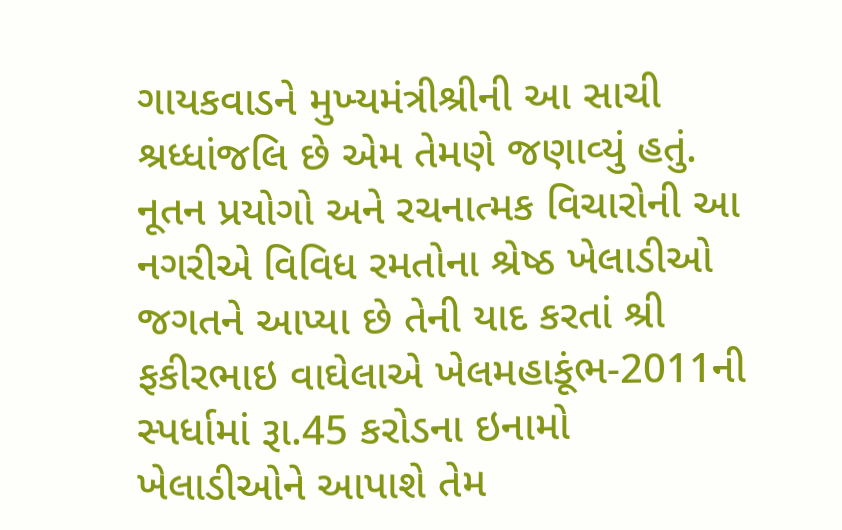ગાયકવાડને મુખ્‍યમંત્રીશ્રીની આ સાચી શ્રધ્‍ધાંજલિ છે એમ તેમણે જણાવ્‍યું હતું. નૂતન પ્રયોગો અને રચનાત્‍મક વિચારોની આ નગરીએ વિવિધ રમતોના શ્રેષ્‍ઠ ખેલાડીઓ જગતને આપ્‍યા છે તેની યાદ કરતાં શ્રી ફકીરભાઇ વાઘેલાએ ખેલમહાકૂંભ-2011ની સ્‍પર્ધામાં રૂા.45 કરોડના ઇનામો ખેલાડીઓને આપાશે તેમ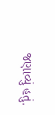જણાવ્‍યું હતું.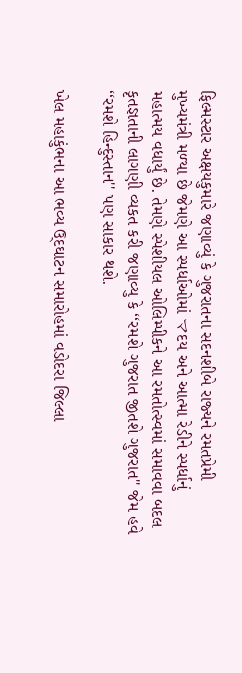ફિલ્‍મસ્‍ટાર અક્ષયકુમારે જણાવ્‍યું કે ગુજરાતના સદનશીબે રાજ્‍યને રમતપ્રેમી મુખ્‍યમંત્રી મળ્‍યા છે જેમણે આ સ્‍પર્ધાઓમાં マદય અને આત્‍મા રેડીને સ્‍પર્ધાનું મહાત્‍મય વધાર્યું છે. તેમણે સ્‍પેશીયલ ઓલિમ્‍પીકને આ રમતોત્‍સ્‍વમાં સમાવવા બદલ કૃતજ્ઞતાની લાગણી વ્‍યકત કરી જણાવ્‍યુ કે ‘‘રમશે ગુજરાત જીતશે ગુજરાત'' જેમ હવે ‘‘રમશે હિન્‍દુસ્‍તાન'' પણ સાકાર થશે.

ખેલ મહાકુંભના આ ભવ્‍ય ઉ્‌દઘાટન સમારોહમાં વડોદરા જિલ્લા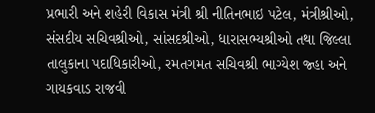પ્રભારી અને શહેરી વિકાસ મંત્રી શ્રી નીતિનભાઇ પટેલ, મંત્રીશ્રીઓ, સંસદીય સચિવશ્રીઓ, સાંસદશ્રીઓ, ધારાસભ્‍યશ્રીઓ તથા જિલ્લા તાલુકાના પદાધિકારીઓ, રમતગમત સચિવશ્રી ભાગ્‍યેશ જ્‍હા અને ગાયકવાડ રાજવી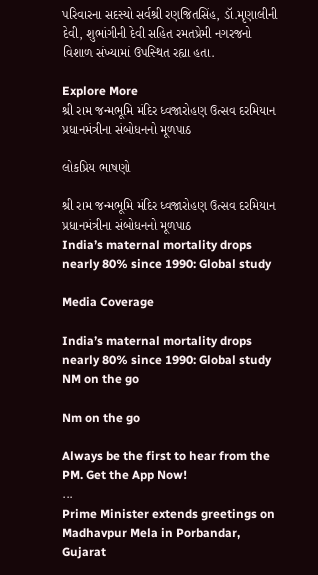પરિવારના સદસ્‍યો સર્વશ્રી રણજિતસિંહ, ડૉ.મૃણાલીની દેવી, શુભાંગીની દેવી સહિત રમતપ્રેમી નગરજનો વિશાળ સંખ્‍યામાં ઉપસ્‍થિત રહ્યા હતા.

Explore More
શ્રી રામ જન્મભૂમિ મંદિર ધ્વજારોહણ ઉત્સવ દરમિયાન પ્રધાનમંત્રીના સંબોધનનો મૂળપાઠ

લોકપ્રિય ભાષણો

શ્રી રામ જન્મભૂમિ મંદિર ધ્વજારોહણ ઉત્સવ દરમિયાન પ્રધાનમંત્રીના સંબોધનનો મૂળપાઠ
India’s maternal mortality drops nearly 80% since 1990: Global study

Media Coverage

India’s maternal mortality drops nearly 80% since 1990: Global study
NM on the go

Nm on the go

Always be the first to hear from the PM. Get the App Now!
...
Prime Minister extends greetings on Madhavpur Mela in Porbandar, Gujarat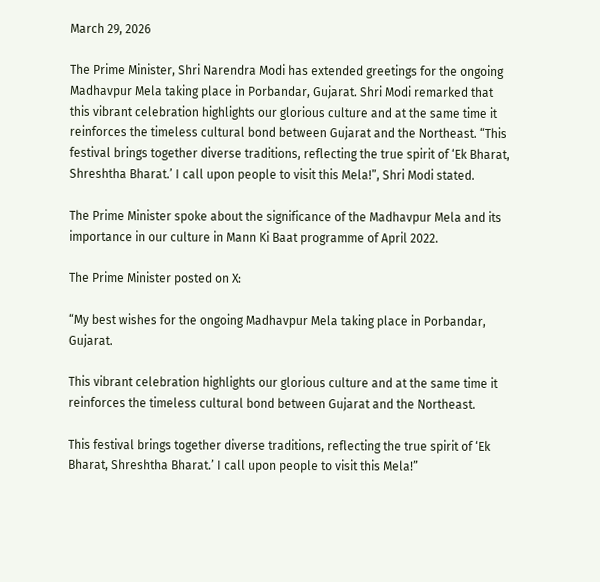March 29, 2026

The Prime Minister, Shri Narendra Modi has extended greetings for the ongoing Madhavpur Mela taking place in Porbandar, Gujarat. Shri Modi remarked that this vibrant celebration highlights our glorious culture and at the same time it reinforces the timeless cultural bond between Gujarat and the Northeast. “This festival brings together diverse traditions, reflecting the true spirit of ‘Ek Bharat, Shreshtha Bharat.’ I call upon people to visit this Mela!”, Shri Modi stated.

The Prime Minister spoke about the significance of the Madhavpur Mela and its importance in our culture in Mann Ki Baat programme of April 2022.

The Prime Minister posted on X:

“My best wishes for the ongoing Madhavpur Mela taking place in Porbandar, Gujarat.

This vibrant celebration highlights our glorious culture and at the same time it reinforces the timeless cultural bond between Gujarat and the Northeast.

This festival brings together diverse traditions, reflecting the true spirit of ‘Ek Bharat, Shreshtha Bharat.’ I call upon people to visit this Mela!”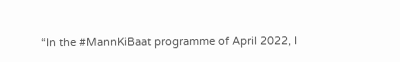“In the #MannKiBaat programme of April 2022, I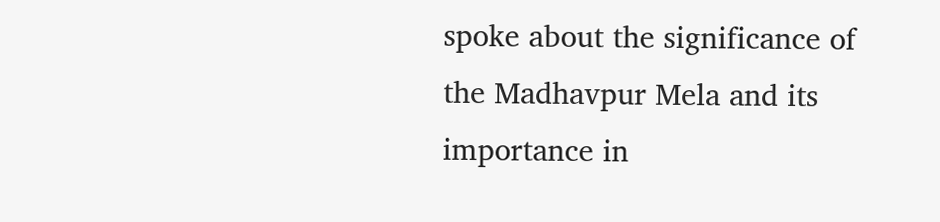spoke about the significance of the Madhavpur Mela and its importance in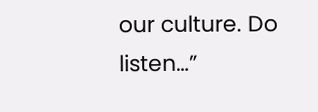our culture. Do listen…”